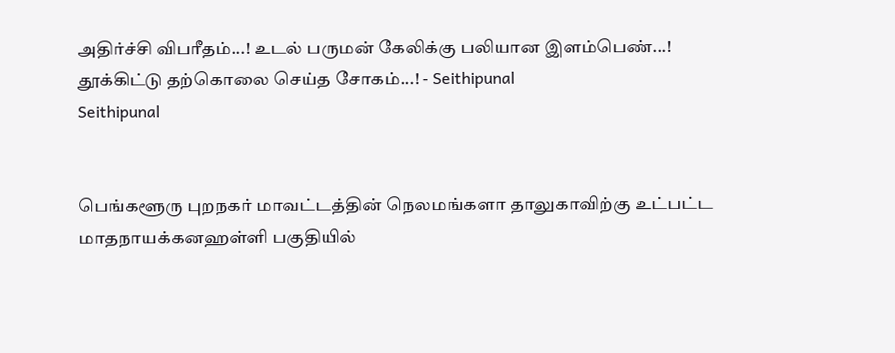அதிர்ச்சி விபரீதம்...! உடல் பருமன் கேலிக்கு பலியான இளம்பெண்...! தூக்கிட்டு தற்கொலை செய்த சோகம்...! - Seithipunal
Seithipunal


பெங்களூரு புறநகர் மாவட்டத்தின் நெலமங்களா தாலுகாவிற்கு உட்பட்ட மாதநாயக்கனஹள்ளி பகுதியில்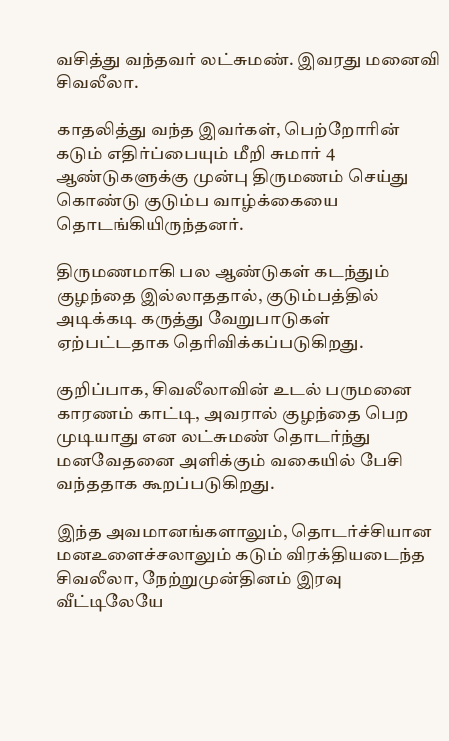வசித்து வந்தவர் லட்சுமண். இவரது மனைவி சிவலீலா.

காதலித்து வந்த இவர்கள், பெற்றோரின் கடும் எதிர்ப்பையும் மீறி சுமார் 4 ஆண்டுகளுக்கு முன்பு திருமணம் செய்து கொண்டு குடும்ப வாழ்க்கையை தொடங்கியிருந்தனர்.

திருமணமாகி பல ஆண்டுகள் கடந்தும் குழந்தை இல்லாததால், குடும்பத்தில் அடிக்கடி கருத்து வேறுபாடுகள் ஏற்பட்டதாக தெரிவிக்கப்படுகிறது.

குறிப்பாக, சிவலீலாவின் உடல் பருமனை காரணம் காட்டி, அவரால் குழந்தை பெற முடியாது என லட்சுமண் தொடர்ந்து மனவேதனை அளிக்கும் வகையில் பேசி வந்ததாக கூறப்படுகிறது.

இந்த அவமானங்களாலும், தொடர்ச்சியான மனஉளைச்சலாலும் கடும் விரக்தியடைந்த சிவலீலா, நேற்றுமுன்தினம் இரவு வீட்டிலேயே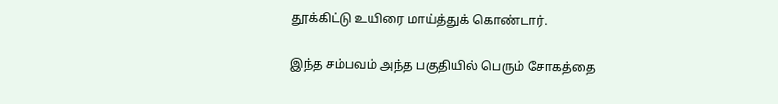தூக்கிட்டு உயிரை மாய்த்துக் கொண்டார்.

இந்த சம்பவம் அந்த பகுதியில் பெரும் சோகத்தை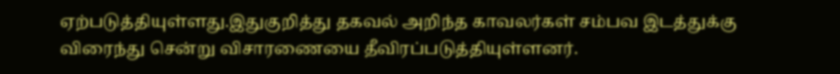ஏற்படுத்தியுள்ளது.இதுகுறித்து தகவல் அறிந்த காவலர்கள் சம்பவ இடத்துக்கு விரைந்து சென்று விசாரணையை தீவிரப்படுத்தியுள்ளனர்.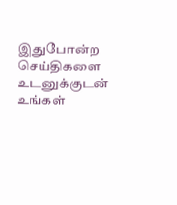இதுபோன்ற செய்திகளை உடனுக்குடன் உங்கள்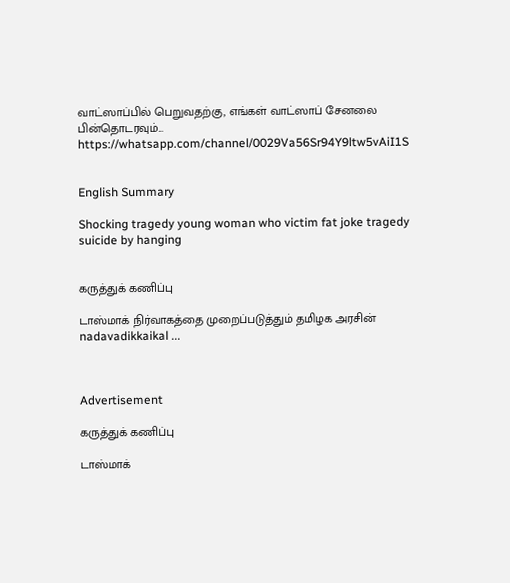வாட்ஸாப்பில் பெறுவதற்கு, எங்கள் வாட்ஸாப் சேனலை பின்தொடரவும்... https://whatsapp.com/channel/0029Va56Sr94Y9ltw5vAiI1S


English Summary

Shocking tragedy young woman who victim fat joke tragedy suicide by hanging


கருத்துக் கணிப்பு

டாஸ்மாக் நிர்வாகத்தை முறைப்படுத்தும் தமிழக அரசின் nadavadikkaikal ...



Advertisement

கருத்துக் கணிப்பு

டாஸ்மாக்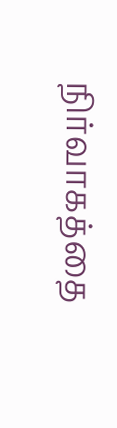நிர்வாகத்தை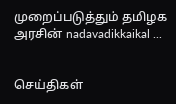முறைப்படுத்தும் தமிழக அரசின் nadavadikkaikal ...


செய்திகள்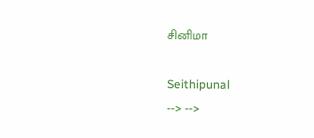சினிமா

Seithipunal
--> -->